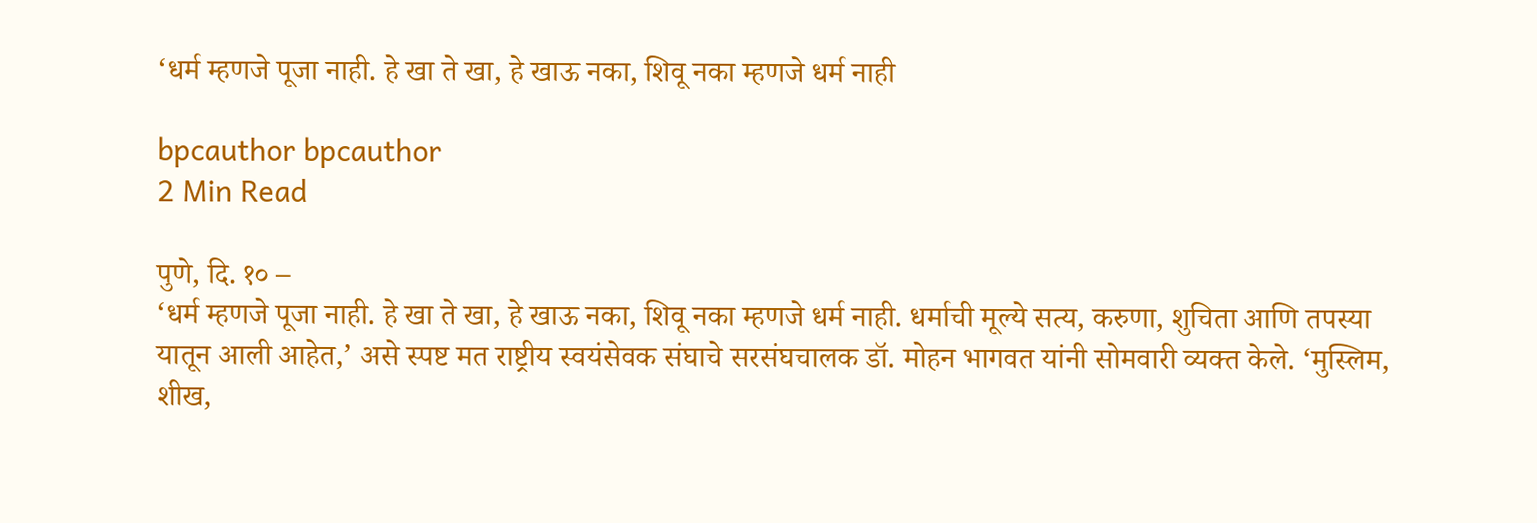‘धर्म म्हणजे पूजा नाही. हे खा ते खा, हे खाऊ नका, शिवू नका म्हणजे धर्म नाही

bpcauthor bpcauthor
2 Min Read

पुणे, दि. १० –
‘धर्म म्हणजे पूजा नाही. हे खा ते खा, हे खाऊ नका, शिवू नका म्हणजे धर्म नाही. धर्माची मूल्ये सत्य, करुणा, शुचिता आणि तपस्या यातून आली आहेत,’ असे स्पष्ट मत राष्ट्रीय स्वयंसेवक संघाचे सरसंघचालक डॉ. मोहन भागवत यांनी सोमवारी व्यक्त केले. ‘मुस्लिम, शीख,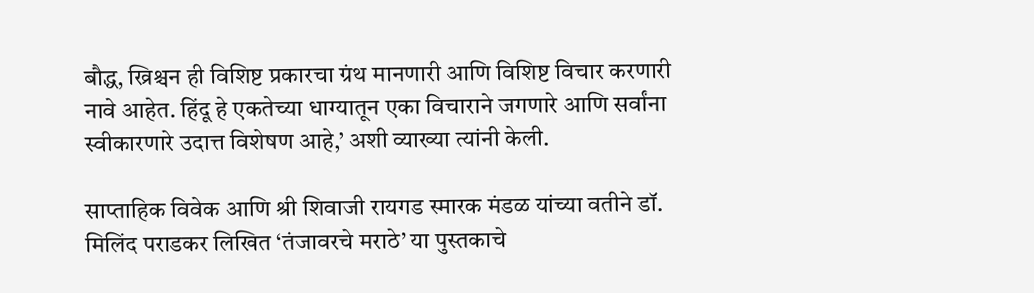बौद्ध, ख्रिश्चन ही विशिष्ट प्रकारचा ग्रंथ मानणारी आणि विशिष्ट विचार करणारी नावे आहेत. हिंदू हे एकतेच्या धाग्यातून एका विचाराने जगणारे आणि सर्वांना स्वीकारणारे उदात्त विशेषण आहे,’ अशी व्याख्या त्यांनी केली.

साप्ताहिक विवेक आणि श्री शिवाजी रायगड स्मारक मंडळ यांच्या वतीने डॉ. मिलिंद पराडकर लिखित ‘तंजावरचे मराठे’ या पुस्तकाचे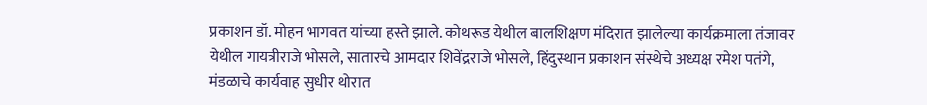प्रकाशन डॉ. मोहन भागवत यांच्या हस्ते झाले. कोथरूड येथील बालशिक्षण मंदिरात झालेल्या कार्यक्रमाला तंजावर येथील गायत्रीराजे भोसले, सातारचे आमदार शिवेंद्रराजे भोसले, हिंदुस्थान प्रकाशन संस्थेचे अध्यक्ष रमेश पतंगे, मंडळाचे कार्यवाह सुधीर थोरात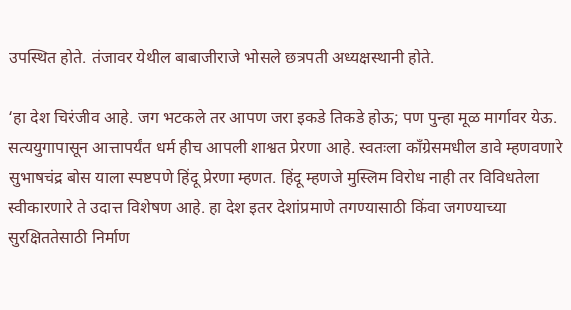उपस्थित होते. तंजावर येथील बाबाजीराजे भोसले छत्रपती अध्यक्षस्थानी होते.

‘हा देश चिरंजीव आहे. जग भटकले तर आपण जरा इकडे तिकडे होऊ; पण पुन्हा मूळ मार्गावर येऊ. सत्ययुगापासून आत्तापर्यंत धर्म हीच आपली शाश्वत प्रेरणा आहे. स्वतःला काँग्रेसमधील डावे म्हणवणारे सुभाषचंद्र बोस याला स्पष्टपणे हिंदू प्रेरणा म्हणत. हिंदू म्हणजे मुस्लिम विरोध नाही तर विविधतेला स्वीकारणारे ते उदात्त विशेषण आहे. हा देश इतर देशांप्रमाणे तगण्यासाठी किंवा जगण्याच्या सुरक्षिततेसाठी निर्माण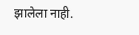झालेला नाही.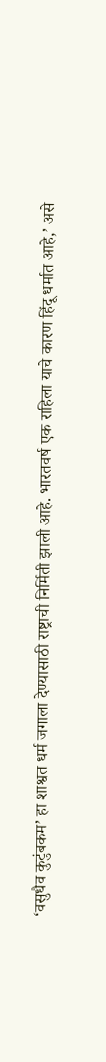‘वसुधैव कुटुंबकम’ हा शाश्वत धर्म जगाला देण्यासाठी राष्ट्राची निर्मिती झाली आहे. भारतवर्ष एक राहिला याचे कारण हिंदू धर्मात आहे,’ असे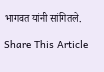भागवत यांनी सांगितले.

Share This Article